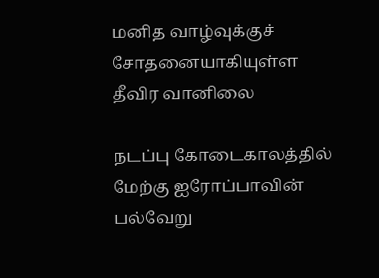மனித வாழ்வுக்குச் சோதனையாகியுள்ள தீவிர வானிலை

நடப்பு கோடைகாலத்தில் மேற்கு ஐரோப்பாவின் பல்வேறு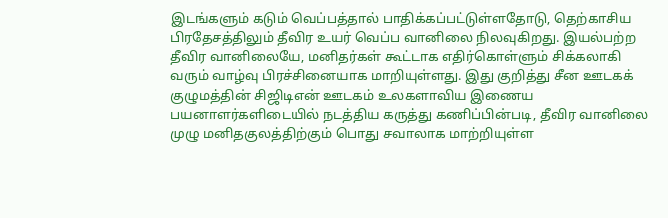இடங்களும் கடும் வெப்பத்தால் பாதிக்கப்பட்டுள்ளதோடு, தெற்காசிய பிரதேசத்திலும் தீவிர உயர் வெப்ப வானிலை நிலவுகிறது. இயல்பற்ற தீவிர வானிலையே, மனிதர்கள் கூட்டாக எதிர்கொள்ளும் சிக்கலாகி வரும் வாழ்வு பிரச்சினையாக மாறியுள்ளது. இது குறித்து சீன ஊடகக் குழுமத்தின் சிஜிடிஎன் ஊடகம் உலகளாவிய இணைய பயனாளர்களிடையில் நடத்திய கருத்து கணிப்பின்படி, தீவிர வானிலை முழு மனிதகுலத்திற்கும் பொது சவாலாக மாற்றியுள்ள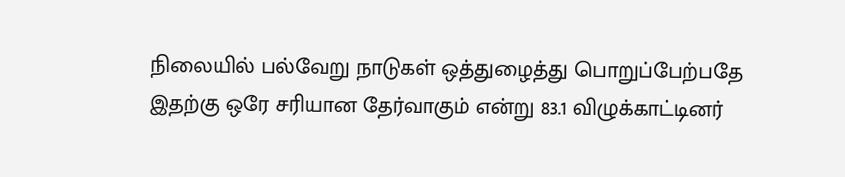நிலையில் பல்வேறு நாடுகள் ஒத்துழைத்து பொறுப்பேற்பதே இதற்கு ஒரே சரியான தேர்வாகும் என்று 83.1 விழுக்காட்டினர்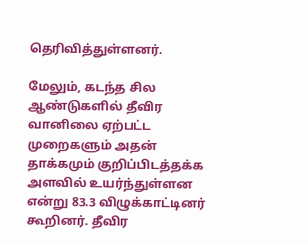தெரிவித்துள்ளனர்.

மேலும், கடந்த சில ஆண்டுகளில் தீவிர வானிலை ஏற்பட்ட முறைகளும் அதன் தாக்கமும் குறிப்பிடத்தக்க அளவில் உயர்ந்துள்ளன என்று 83.3 விழுக்காட்டினர் கூறினர். தீவிர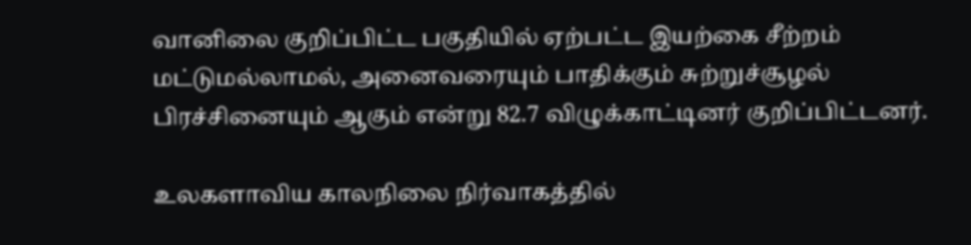வானிலை குறிப்பிட்ட பகுதியில் ஏற்பட்ட இயற்கை சீற்றம் மட்டுமல்லாமல், அனைவரையும் பாதிக்கும் சுற்றுச்சூழல் பிரச்சினையும் ஆகும் என்று 82.7 விழுக்காட்டினர் குறிப்பிட்டனர்.

உலகளாவிய காலநிலை நிர்வாகத்தில்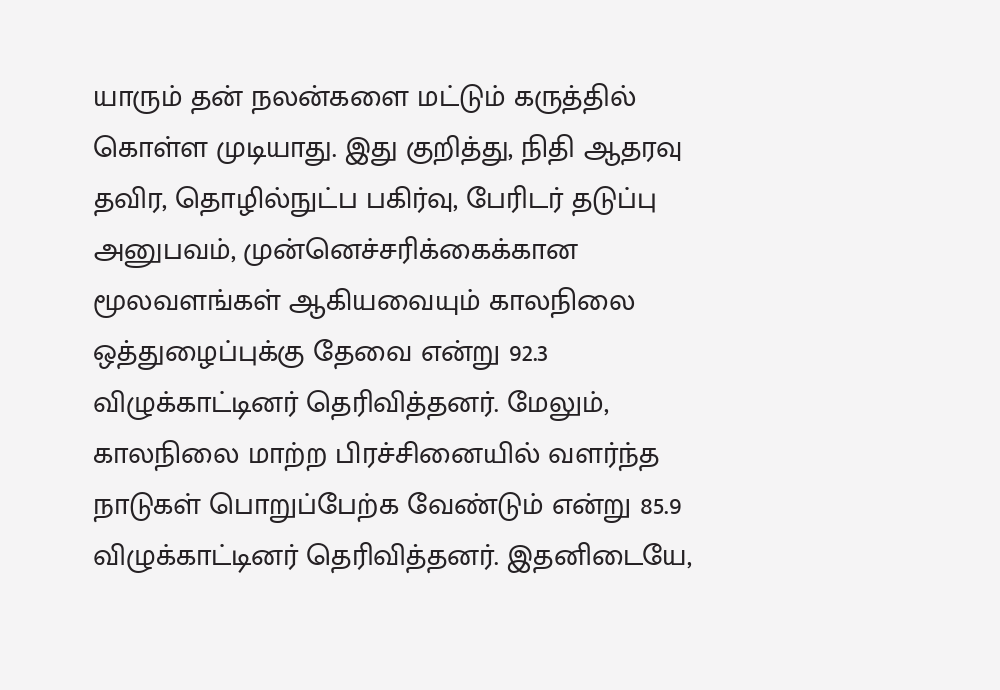யாரும் தன் நலன்களை மட்டும் கருத்தில் கொள்ள முடியாது. இது குறித்து, நிதி ஆதரவு தவிர, தொழில்நுட்ப பகிர்வு, பேரிடர் தடுப்பு அனுபவம், முன்னெச்சரிக்கைக்கான மூலவளங்கள் ஆகியவையும் காலநிலை ஒத்துழைப்புக்கு தேவை என்று 92.3 விழுக்காட்டினர் தெரிவித்தனர். மேலும், காலநிலை மாற்ற பிரச்சினையில் வளர்ந்த நாடுகள் பொறுப்பேற்க வேண்டும் என்று 85.9 விழுக்காட்டினர் தெரிவித்தனர். இதனிடையே,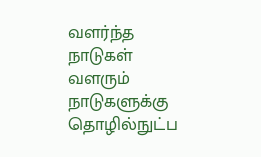வளர்ந்த நாடுகள் வளரும் நாடுகளுக்கு தொழில்நுட்ப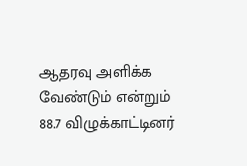ஆதரவு அளிக்க வேண்டும் என்றும் 88.7 விழுக்காட்டினர்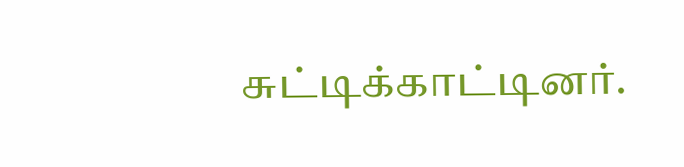சுட்டிக்காட்டினர்.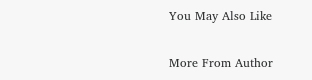You May Also Like

More From Author